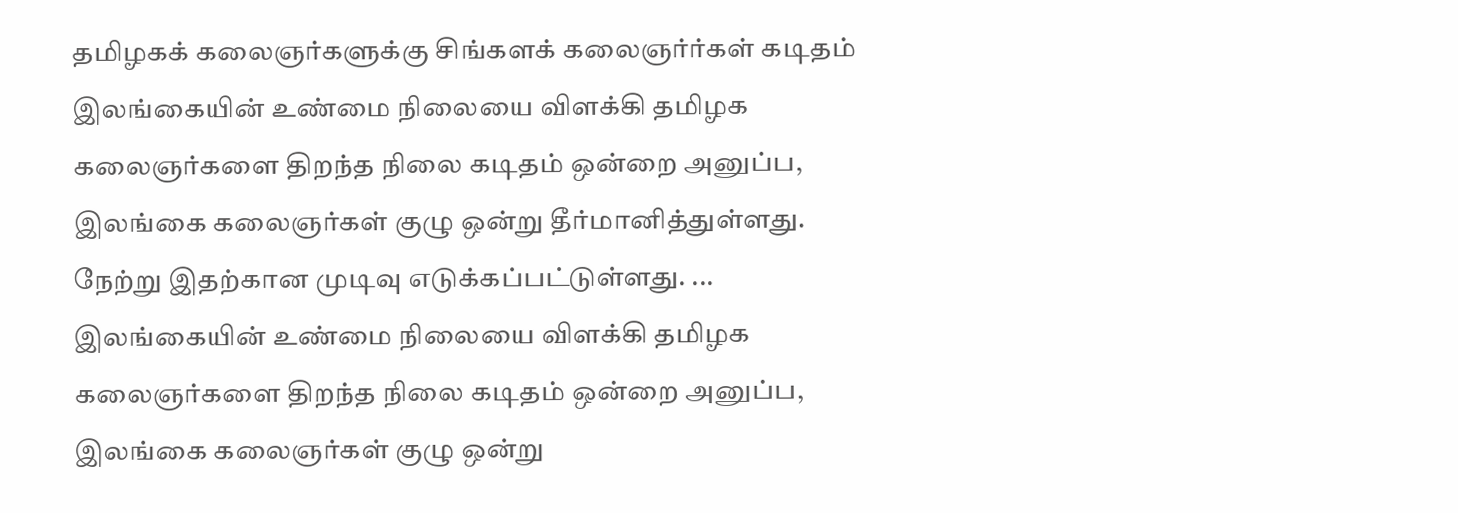தமிழகக் கலைஞர்களுக்கு சிங்களக் கலைஞர்ர்கள் கடிதம்
இலங்கையின் உண்மை நிலையை விளக்கி தமிழக கலைஞர்களை திறந்த நிலை கடிதம் ஒன்றை அனுப்ப, இலங்கை கலைஞர்கள் குழு ஒன்று தீர்மானித்துள்ளது. நேற்று இதற்கான முடிவு எடுக்கப்பட்டுள்ளது. ...
இலங்கையின் உண்மை நிலையை விளக்கி தமிழக கலைஞர்களை திறந்த நிலை கடிதம் ஒன்றை அனுப்ப, இலங்கை கலைஞர்கள் குழு ஒன்று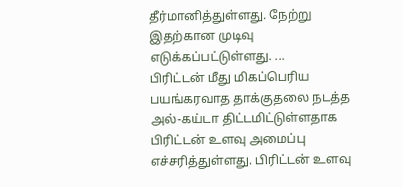தீர்மானித்துள்ளது. நேற்று இதற்கான முடிவு எடுக்கப்பட்டுள்ளது. ...
பிரிட்டன் மீது மிகப்பெரிய பயங்கரவாத தாக்குதலை நடத்த அல்-கய்டா திட்டமிட்டுள்ளதாக பிரிட்டன் உளவு அமைப்பு எச்சரித்துள்ளது. பிரிட்டன் உளவு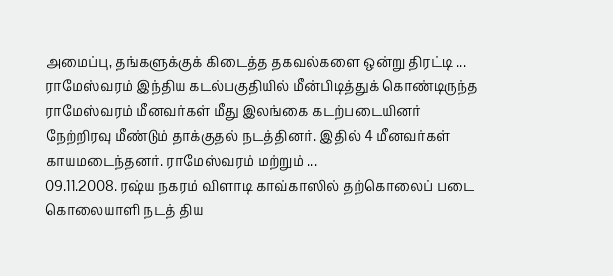அமைப்பு, தங்களுக்குக் கிடைத்த தகவல்களை ஒன்று திரட்டி ...
ராமேஸ்வரம் இந்திய கடல்பகுதியில் மீன்பிடித்துக் கொண்டிருந்த ராமேஸ்வரம் மீனவர்கள் மீது இலங்கை கடற்படையினர் நேற்றிரவு மீண்டும் தாக்குதல் நடத்தினர். இதில் 4 மீனவர்கள் காயமடைந்தனர். ராமேஸ்வரம் மற்றும் ...
09.11.2008. ரஷ்ய நகரம் விளாடி காவ்காஸில் தற்கொலைப் படை கொலையாளி நடத் திய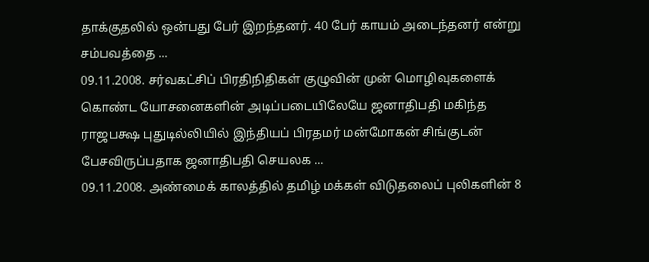தாக்குதலில் ஒன்பது பேர் இறந்தனர். 40 பேர் காயம் அடைந்தனர் என்று சம்பவத்தை ...
09.11.2008. சர்வகட்சிப் பிரதிநிதிகள் குழுவின் முன் மொழிவுகளைக் கொண்ட யோசனைகளின் அடிப்படையிலேயே ஜனாதிபதி மகிந்த ராஜபக்ஷ புதுடில்லியில் இந்தியப் பிரதமர் மன்மோகன் சிங்குடன் பேசவிருப்பதாக ஜனாதிபதி செயலக ...
09.11.2008. அண்மைக் காலத்தில் தமிழ் மக்கள் விடுதலைப் புலிகளின் 8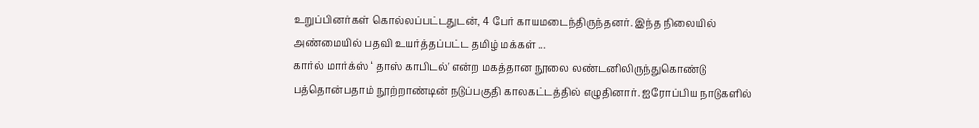உறுப்பினர்கள் கொல்லப்பட்டதுடன், 4 பேர் காயமடைந்திருந்தனர். இந்த நிலையில் அண்மையில் பதவி உயர்த்தப்பட்ட தமிழ் மக்கள் ...
கார்ல் மார்க்ஸ் ‘ தாஸ் காபிடல்' என்ற மகத்தான நூலை லண்டனிலிருந்துகொண்டு பத்தொன்பதாம் நூற்றாண்டின் நடுப்பகுதி காலகட்டத்தில் எழுதினார். ஐரோப்பிய நாடுகளில்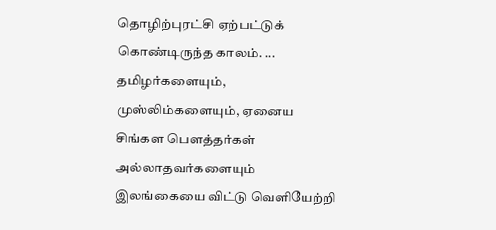தொழிற்புரட்சி ஏற்பட்டுக் கொண்டிருந்த காலம். ...
தமிழர்களையும், முஸ்லிம்களையும், ஏனைய சிங்கள பௌத்தர்கள் அல்லாதவர்களையும் இலங்கையை விட்டு வெளியேற்றி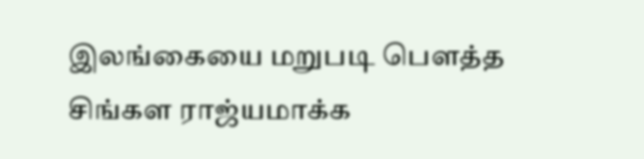இலங்கையை மறுபடி பௌத்த சிங்கள ராஜ்யமாக்க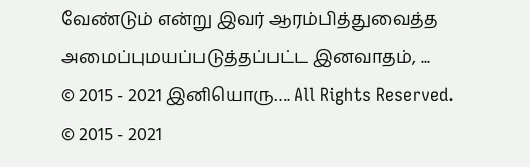வேண்டும் என்று இவர் ஆரம்பித்துவைத்த அமைப்புமயப்படுத்தப்பட்ட இனவாதம், ...
© 2015 - 2021 இனியொரு…. All Rights Reserved.
© 2015 - 2021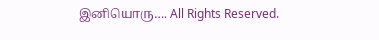இனியொரு…. All Rights Reserved.